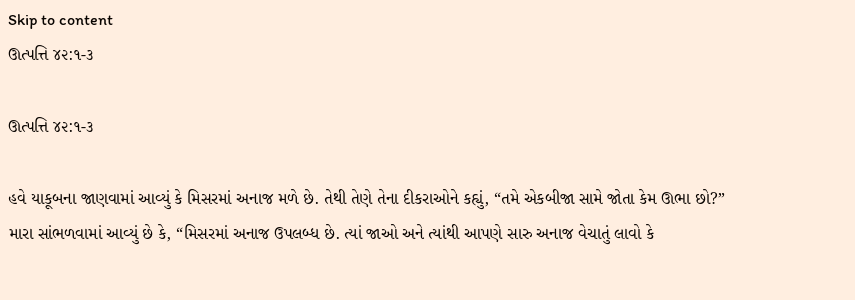Skip to content
ઊત્પત્તિ ૪૨:૧-૩

ઊત્પત્તિ ૪૨:૧-૩

હવે યાકૂબના જાણવામાં આવ્યું કે મિસરમાં અનાજ મળે છે. તેથી તેણે તેના દીકરાઓને કહ્યું, “તમે એકબીજા સામે જોતા કેમ ઊભા છો?”
મારા સાંભળવામાં આવ્યું છે કે, “મિસરમાં અનાજ ઉપલબ્ધ છે. ત્યાં જાઓ અને ત્યાંથી આપણે સારુ અનાજ વેચાતું લાવો કે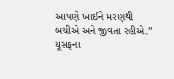આપણે ખાઈને મરણથી બચીએ અને જીવતા રહીએ.”
યૂસફના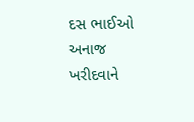દસ ભાઈઓ અનાજ ખરીદવાને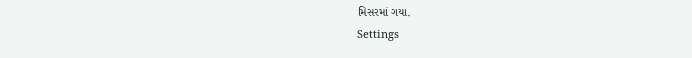મિસરમાં ગયા.
Settings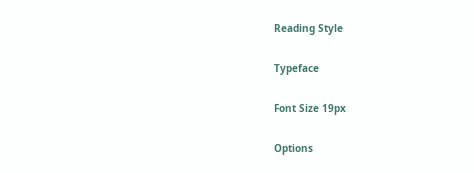Reading Style

Typeface

Font Size 19px

Options